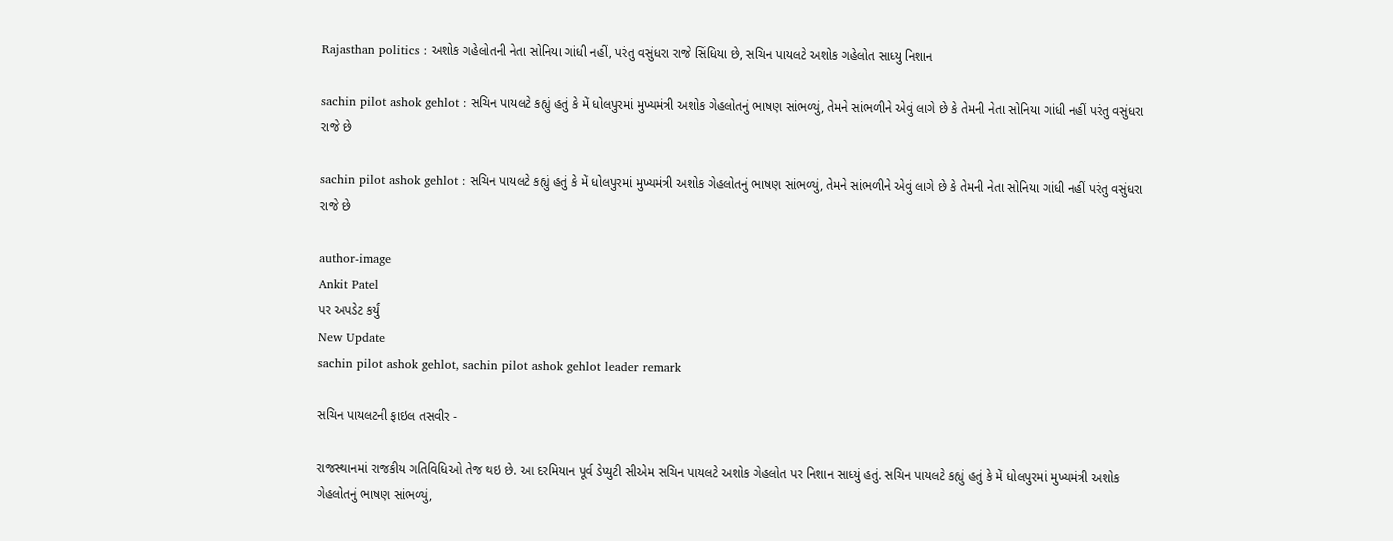Rajasthan politics : અશોક ગહેલોતની નેતા સોનિયા ગાંધી નહીં, પરંતુ વસુંધરા રાજે સિંધિયા છે, સચિન પાયલટે અશોક ગહેલોત સાધ્યુ નિશાન

sachin pilot ashok gehlot : સચિન પાયલટે કહ્યું હતું કે મેં ધોલપુરમાં મુખ્યમંત્રી અશોક ગેહલોતનું ભાષણ સાંભળ્યું, તેમને સાંભળીને એવું લાગે છે કે તેમની નેતા સોનિયા ગાંધી નહીં પરંતુ વસુંધરા રાજે છે

sachin pilot ashok gehlot : સચિન પાયલટે કહ્યું હતું કે મેં ધોલપુરમાં મુખ્યમંત્રી અશોક ગેહલોતનું ભાષણ સાંભળ્યું, તેમને સાંભળીને એવું લાગે છે કે તેમની નેતા સોનિયા ગાંધી નહીં પરંતુ વસુંધરા રાજે છે

author-image
Ankit Patel
પર અપડેટ કર્યું
New Update
sachin pilot ashok gehlot, sachin pilot ashok gehlot leader remark

સચિન પાયલટની ફાઇલ તસવીર -

રાજસ્થાનમાં રાજકીય ગતિવિધિઓ તેજ થઇ છે. આ દરમિયાન પૂર્વ ડેપ્યુટી સીએમ સચિન પાયલટે અશોક ગેહલોત પર નિશાન સાધ્યું હતું. સચિન પાયલટે કહ્યું હતું કે મેં ધોલપુરમાં મુખ્યમંત્રી અશોક ગેહલોતનું ભાષણ સાંભળ્યું,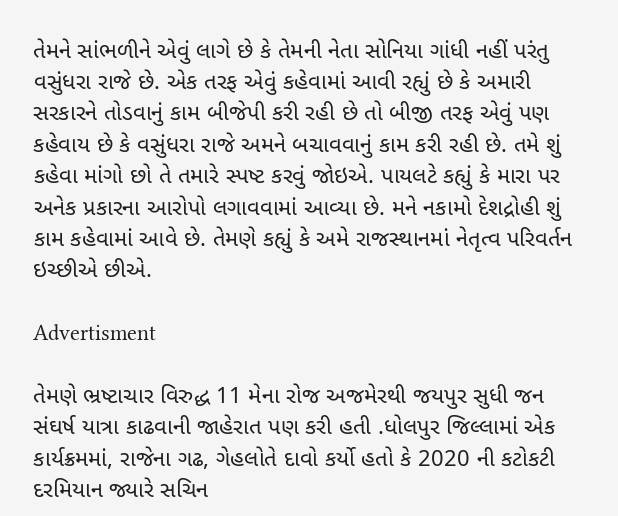તેમને સાંભળીને એવું લાગે છે કે તેમની નેતા સોનિયા ગાંધી નહીં પરંતુ વસુંધરા રાજે છે. એક તરફ એવું કહેવામાં આવી રહ્યું છે કે અમારી સરકારને તોડવાનું કામ બીજેપી કરી રહી છે તો બીજી તરફ એવું પણ કહેવાય છે કે વસુંધરા રાજે અમને બચાવવાનું કામ કરી રહી છે. તમે શું કહેવા માંગો છો તે તમારે સ્પષ્ટ કરવું જોઇએ. પાયલટે કહ્યું કે મારા પર અનેક પ્રકારના આરોપો લગાવવામાં આવ્યા છે. મને નકામો દેશદ્રોહી શું કામ કહેવામાં આવે છે. તેમણે કહ્યું કે અમે રાજસ્થાનમાં નેતૃત્વ પરિવર્તન ઇચ્છીએ છીએ.

Advertisment

તેમણે ભ્રષ્ટાચાર વિરુદ્ધ 11 મેના રોજ અજમેરથી જયપુર સુધી જન સંઘર્ષ યાત્રા કાઢવાની જાહેરાત પણ કરી હતી .ધોલપુર જિલ્લામાં એક કાર્યક્રમમાં, રાજેના ગઢ, ગેહલોતે દાવો કર્યો હતો કે 2020 ની કટોકટી દરમિયાન જ્યારે સચિન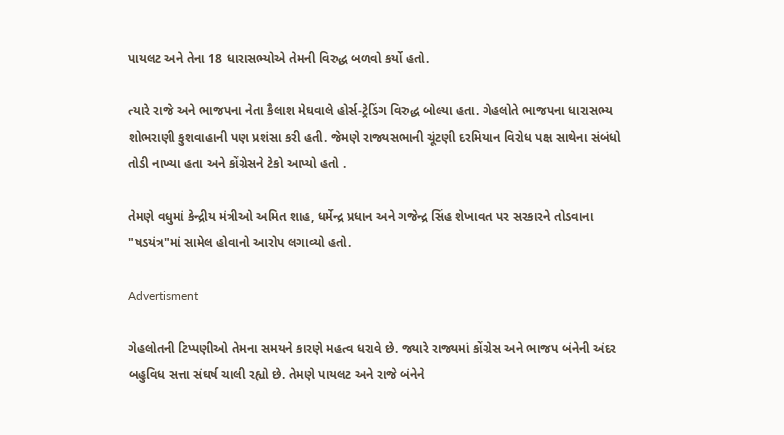પાયલટ અને તેના 18 ધારાસભ્યોએ તેમની વિરુદ્ધ બળવો કર્યો હતો.

ત્યારે રાજે અને ભાજપના નેતા કૈલાશ મેઘવાલે હોર્સ-ટ્રેડિંગ વિરુદ્ધ બોલ્યા હતા. ગેહલોતે ભાજપના ધારાસભ્ય શોભરાણી કુશવાહાની પણ પ્રશંસા કરી હતી. જેમણે રાજ્યસભાની ચૂંટણી દરમિયાન વિરોધ પક્ષ સાથેના સંબંધો તોડી નાખ્યા હતા અને કોંગ્રેસને ટેકો આપ્યો હતો .

તેમણે વધુમાં કેન્દ્રીય મંત્રીઓ અમિત શાહ, ધર્મેન્દ્ર પ્રધાન અને ગજેન્દ્ર સિંહ શેખાવત પર સરકારને તોડવાના "ષડયંત્ર"માં સામેલ હોવાનો આરોપ લગાવ્યો હતો.

Advertisment

ગેહલોતની ટિપ્પણીઓ તેમના સમયને કારણે મહત્વ ધરાવે છે. જ્યારે રાજ્યમાં કોંગ્રેસ અને ભાજપ બંનેની અંદર બહુવિધ સત્તા સંઘર્ષ ચાલી રહ્યો છે. તેમણે પાયલટ અને રાજે બંનેને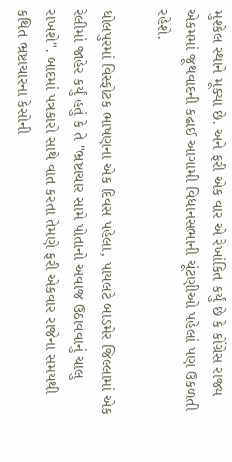મુશ્કેલ સ્થાને મૂક્યા છે. અને ફરી એક વાર એ રેખાંકિત કર્યું છે કે કોંગ્રેસ રાજ્ય એકમમાં જૂથવાદની કઢાઈ આગામી વિધાનસભાની ચૂંટણીઓ પહેલાં પણ ઉકળતી રહેશે.

ધોલપુરમાં વિસ્ફોટક ભાષણના એક દિવસ પહેલા, પાયલટે બાડમેર જિલ્લામાં એક રેલીમાં જાહેર કર્યું હતું કે તે "ભ્રષ્ટાચાર સામે પોતાનો અવાજ ઉઠાવવાનું ચાલુ રાખશે". બાદમાં પત્રકારો સાથે વાત કરતા તેમણે ફરી એકવાર રાજેના સમયથી કથિત ભ્રષ્ટાચારના કેસોની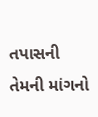તપાસની તેમની માંગનો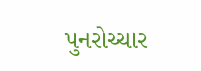પુનરોચ્ચાર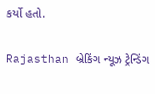કર્યો હતો.

Rajasthan બ્રેકિંગ ન્યૂઝ ટ્રેન્ડિંગ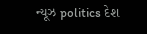ન્યૂઝ politics દેશ